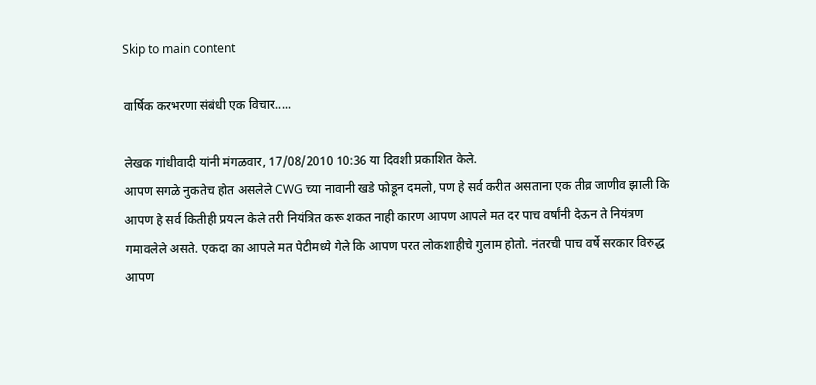Skip to main content

वार्षिक करभरणा संबंधी एक विचार.....

लेखक गांधीवादी यांनी मंगळवार, 17/08/2010 10:36 या दिवशी प्रकाशित केले.
आपण सगळे नुकतेच होत असलेले CWG च्या नावानी खडे फोडून दमलो, पण हे सर्व करीत असताना एक तीव्र जाणीव झाली कि आपण हे सर्व कितीही प्रयत्न केले तरी नियंत्रित करू शकत नाही कारण आपण आपले मत दर पाच वर्षांनी देऊन ते नियंत्रण गमावलेले असते. एकदा का आपले मत पेटीमध्ये गेले कि आपण परत लोकशाहीचे गुलाम होतो. नंतरची पाच वर्षे सरकार विरुद्ध आपण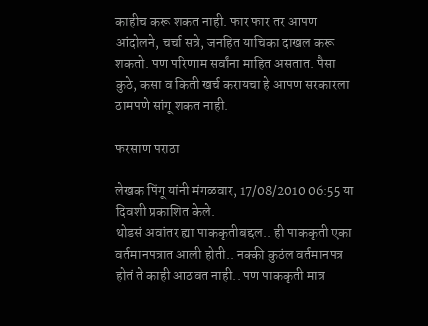काहीच करू शकत नाही. फार फार तर आपण आंदोलने, चर्चा सत्रे, जनहित याचिका दाखल करू शकतो. पण परिणाम सर्वांना माहित असतात. पैसा कुठे, कसा व किती खर्च करायचा हे आपण सरकारला ठामपणे सांगू शकत नाही.

फरसाण पराठा

लेखक पिंगू यांनी मंगळवार, 17/08/2010 06:55 या दिवशी प्रकाशित केले.
थोडसं अवांतर ह्या पाककृतीबद्दल.. ही पाककृती एका वर्तमानपत्रात आली होती.. नक्की कुठंल वर्तमानपत्र होतं ते काही आठवत नाही.. पण पाककृती मात्र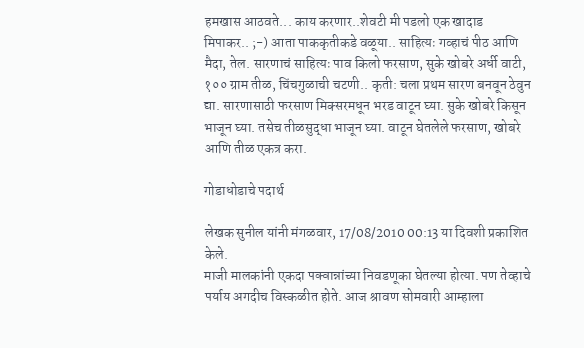हमखास आठवते... काय करणार..शेवटी मी पडलो एक खादाड मिपाकर.. ;-) आता पाककृतीकडे वळूया.. साहित्यः गव्हाचं पीठ आणि मैदा, तेल. सारणाचं साहित्यः पाव किलो फरसाण, सुके खोबरे अर्धी वाटी, १०० ग्राम तीळ, चिंचगुळाची चटणी.. कृती: चला प्रथम सारण बनवून ठेवुन द्या. सारणासाठी फरसाण मिक्सरमधून भरड वाटून घ्या. सुके खोबरे किसून भाजून घ्या. तसेच तीळसुद्धा भाजून घ्या. वाटून घेतलेले फरसाण, खोबरे आणि तीळ एकत्र करा.

गोडाधोडाचे पदार्थ

लेखक सुनील यांनी मंगळवार, 17/08/2010 00:13 या दिवशी प्रकाशित केले.
माजी मालकांनी एकदा पक्वान्नांच्या निवडणूका घेतल्या होत्या. पण तेव्हाचे पर्याय अगदीच विस्कळीत होते. आज श्रावण सोमवारी आम्हाला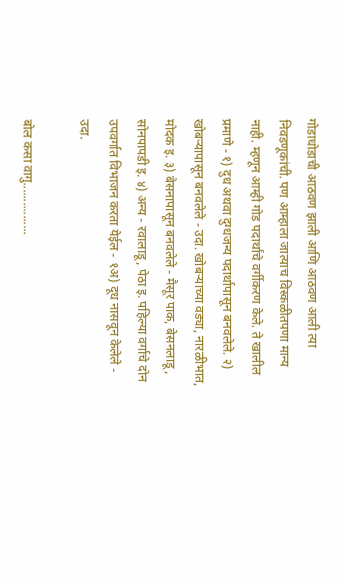गोडाधोडाची आठवण झाली आणि आठवण आली त्या निवडणूकांची. पण आम्हाला जात्याच विस्कळीतपणा मान्य नाही. म्हणून आम्ही गोड पदार्थांचे वर्गीकरण केले. ते खालील प्रमाणे - १) दुध अथवा दुग्धजन्य पदार्थापासून बनवलेले. २) खोबर्‍यापासून बनवलेले - उदा. खोबर्‍याच्या वड्या, नारळीभात, मोदक इ. ३) बेसनापासून बनवलेले - मैसूर पाक, बेसनलाडू, सोनपापडी इ. ४) अन्य - रवालाडू, पेठा इ. पहिल्या वर्गाचे दोन उपवर्गात विभाजन करता येईल - १अ) दूध नासवून केलेले - उदा.

बोल कसा वागु................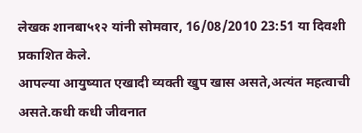लेखक शानबा५१२ यांनी सोमवार, 16/08/2010 23:51 या दिवशी प्रकाशित केले.
आपल्या आयुष्यात एखादी व्यक्ती खुप खास असते,अत्यंत महत्वाची असते.कधी कधी जीवनात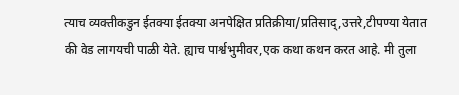त्याच व्यक्तीकडुन ईतक्या ईतक्या अनपेक्षित प्रतिक्रीया/प्रतिसाद्,उत्तरे,टीपण्या येतात की वेड लागयची पाळी येते. ह्याच पार्श्वभुमीवर,एक कथा कथन करत आहे. मी तुला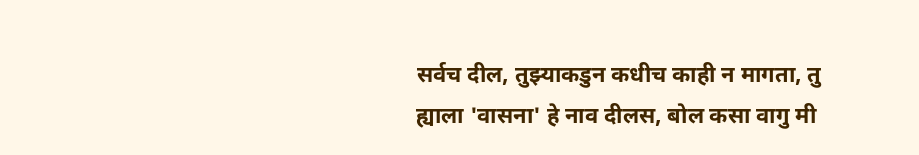सर्वच दील, तुझ्याकडुन कधीच काही न मागता, तु ह्याला 'वासना' हे नाव दीलस, बोल कसा वागु मी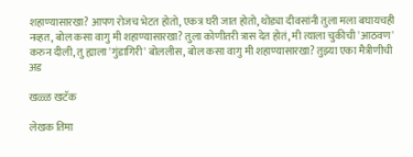शहाण्यासारखा? आपण रोजच भेटत होतो, एकत्र घरी जात होतो, थोड्या दीवसांनी तुला मला बघायचही नव्हत, बोल कसा वागु मी शहाण्यासारखा? तुला कोणीतरी त्रास देत होतं, मी त्याला चुकीची 'आठवण' करुन दीली, तु ह्याला 'गुंडागिरी' बोललीस, बोल कसा वागु मी शहाण्यासारखा? तुझ्या एका मैत्रीणीची अड

खळ्ळ खटॅक

लेखक तिमा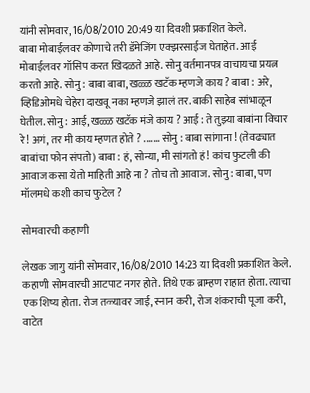यांनी सोमवार, 16/08/2010 20:49 या दिवशी प्रकाशित केले.
बाबा मोबाईलवर कोणाचे तरी डॅमेजिंग एक्झरसाईज घेताहेत. आई मोबाईलवर गॉसिप करत खिदळते आहे. सोनु वर्तमानपत्र वाचायचा प्रयत्न करतो आहे. सोनु : बाबा बाबा, खळ्ळ खटॅक म्हणजे काय ? बाबा : अरे, व्हिडिओमधे चेहेरा दाखवू नका म्हणजे झालं तर. बाकी साहेब सांभाळून घेतील. सोनु : आई, खळ्ळ खटॅक मंजे काय ? आई : ते तुझ्या बाबांना विचार रे! अगं, तर मी काय म्हणत होते ? ....... सोनु : बाबा सांगाना ! (तेवढ्यात बाबांचा फोन संपतो) बाबा : हं, सोन्या, मी सांगतो हं! कांच फुटली की आवाज कसा येतो माहिती आहे ना ? तोच तो आवाज. सोनु : बाबा, पण मॉलमधे कशी काच फुटेल ?

सोमवारची कहाणी

लेखक जागु यांनी सोमवार, 16/08/2010 14:23 या दिवशी प्रकाशित केले.
कहाणी सोमवारची आटपाट नगर होते. तिथे एक ब्राम्हण राहात होता. त्याचा एक शिष्य होता. रोज तळ्यावर जाई, स्नान करी, रोज शंकराची पूजा करी, वाटेत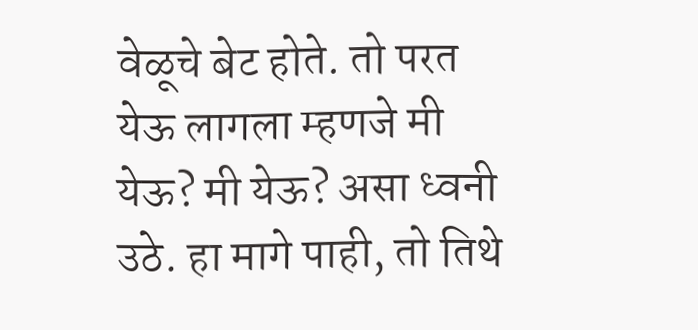वेळूचे बेट होते. तो परत येऊ लागला म्हणजे मी येऊ? मी येऊ? असा ध्वनी उठे. हा मागे पाही, तो तिथे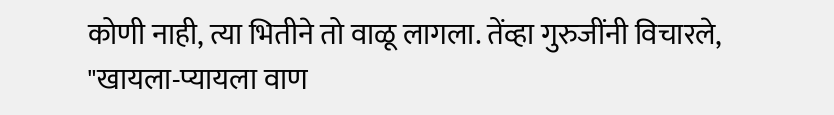कोणी नाही, त्या भितीने तो वाळू लागला. तेंव्हा गुरुजींनी विचारले, "खायला-प्यायला वाण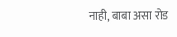नाही, बाबा असा रोड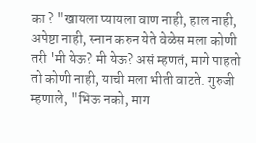का ? "खायला प्यायला वाण नाही, हाल नाही, अपेष्टा नाही, स्नान करुन येते वेळेस मला कोणी तरी 'मी येऊ? मी येऊ? असं म्हणतं, मागे पाहतो तो कोणी नाही, याची मला भीती वाटते. गुरुजी म्हणाले, "भिऊ नको, माग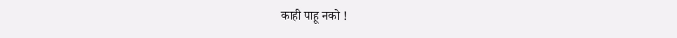काही पाहू नको !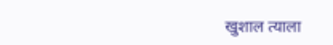खुशाल त्याला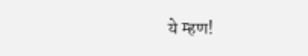ये म्हण!